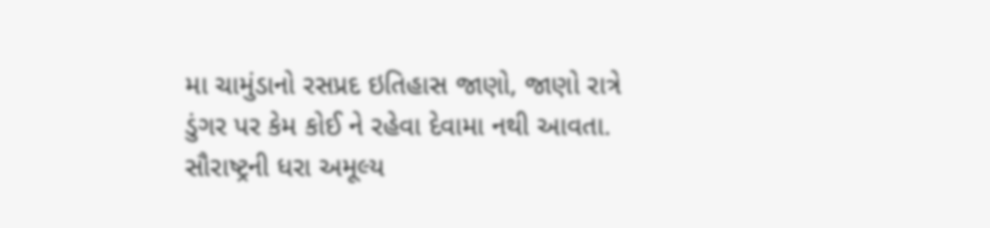મા ચામુંડાનો રસપ્રદ ઇતિહાસ જાણો, જાણો રાત્રે ડુંગર પર કેમ કોઈ ને રહેવા દેવામા નથી આવતા.
સૌરાષ્ટ્રની ધરા અમૂલ્ય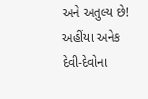અને અતુલ્ય છે! અહીંયા અનેક દેવી-દેવોના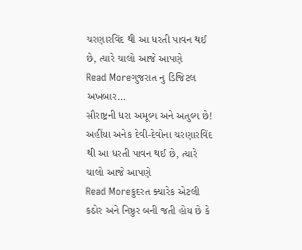ચરણારવિંદ થી આ ધરતી પાવન થઈ છે, ત્યારે ચાલો આજે આપણે
Read Moreગુજરાત નુ ડિજિટલ અખબાર…
સૌરાષ્ટ્રની ધરા અમૂલ્ય અને અતુલ્ય છે! અહીંયા અનેક દેવી-દેવોના ચરણારવિંદ થી આ ધરતી પાવન થઈ છે, ત્યારે ચાલો આજે આપણે
Read Moreકુદરત ક્યારેક એટલી કઠોર અને નિષ્ઠુર બની જતી હોય છે કે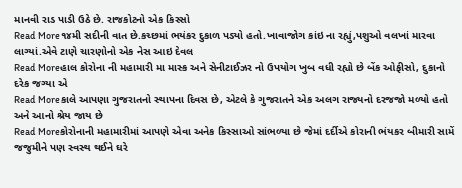માનવી રાડ પાડી ઉઠે છે. રાજકોટનો એક કિસ્સો
Read More૧૪મી સદીની વાત છે.કચ્છમાં ભયંકર દુકાળ પડ્યો હતો.ખાવાજોગ કાંઇ ના રહ્યું,પશુઓ વલખાં મારવા લાગ્યાં.એવે ટાણે ચારણોનો એક નેસ આઇ દેવલ
Read Moreહાલ કોરોના ની મહામારી મા માસ્ક અને સેનીટાઈઝર નો ઉપયોગ ખુબ વધી રહ્યો છે બેંક ઓફીસો, દુકાનો દરેક જગ્યા એ
Read Moreકાલે આપણા ગુજરાતનો સ્થાપના દિવસ છે, એટલે કે ગુજરાતને એક અલગ રાજ્યનો દરજજો મળ્યો હતો અને આનો શ્રેય જાય છે
Read Moreકોરોનાની મહામારીમાં આપણે એવા અનેક કિસ્સાઓ સાંભળ્યા છે જેમાં દર્દીએ કોરાની ભંયકર બીમારી સામેં જજુમીને પણ સ્વસ્થ થઈને ઘરે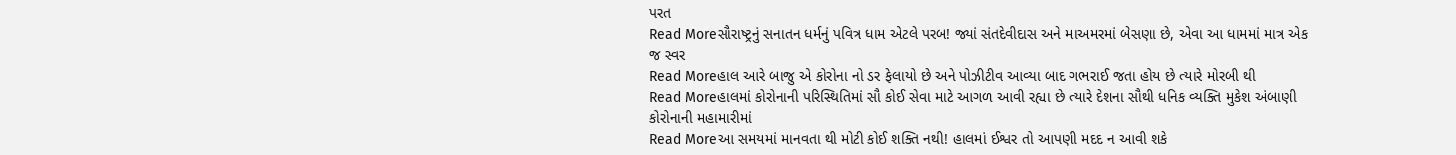પરત
Read Moreસૌરાષ્ટ્રનું સનાતન ધર્મનું પવિત્ર ધામ એટલે પરબ! જ્યાં સંતદેવીદાસ અને માઅમરમાં બેસણા છે, એવા આ ધામમાં માત્ર એક જ સ્વર
Read Moreહાલ આરે બાજુ એ કોરોના નો ડર ફેલાયો છે અને પોઝીટીવ આવ્યા બાદ ગભરાઈ જતા હોય છે ત્યારે મોરબી થી
Read Moreહાલમાં કોરોનાની પરિસ્થિતિમાં સૌ કોઈ સેવા માટે આગળ આવી રહ્યા છે ત્યારે દેશના સૌથી ધનિક વ્યક્તિ મુકેશ અંબાણી કોરોનાની મહામારીમાં
Read Moreઆ સમયમાં માનવતા થી મોટી કોઈ શક્તિ નથી! હાલમાં ઈશ્વર તો આપણી મદદ ન આવી શકે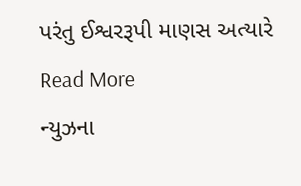પરંતુ ઈશ્વરરૂપી માણસ અત્યારે
Read More
ન્યુઝના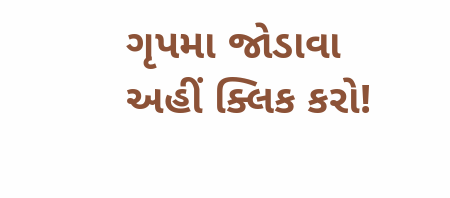ગૃપમા જોડાવા અહીં ક્લિક કરો!